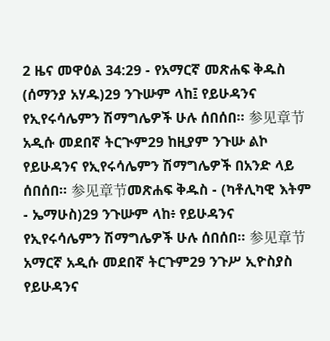2 ዜና መዋዕል 34:29 - የአማርኛ መጽሐፍ ቅዱስ (ሰማንያ አሃዱ)29 ንጉሡም ላከ፤ የይሁዳንና የኢየሩሳሌምን ሽማግሌዎች ሁሉ ሰበሰበ። 参见章节አዲሱ መደበኛ ትርጒም29 ከዚያም ንጉሡ ልኮ የይሁዳንና የኢየሩሳሌምን ሽማግሌዎች በአንድ ላይ ሰበሰበ። 参见章节መጽሐፍ ቅዱስ - (ካቶሊካዊ እትም - ኤማሁስ)29 ንጉሡም ላከ፥ የይሁዳንና የኢየሩሳሌምን ሽማግሌዎች ሁሉ ሰበሰበ። 参见章节አማርኛ አዲሱ መደበኛ ትርጉም29 ንጉሥ ኢዮስያስ የይሁዳንና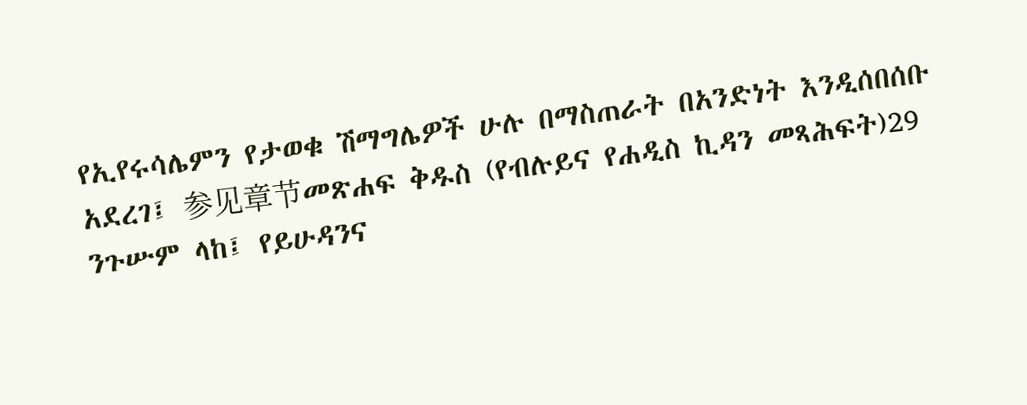የኢየሩሳሌምን የታወቁ ሽማግሌዎች ሁሉ በማስጠራት በአንድነት እንዲሰበሰቡ አደረገ፤ 参见章节መጽሐፍ ቅዱስ (የብሉይና የሐዲስ ኪዳን መጻሕፍት)29 ንጉሡም ላከ፤ የይሁዳንና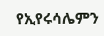የኢየሩሳሌምን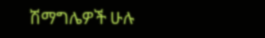ሽማግሌዎች ሁሉ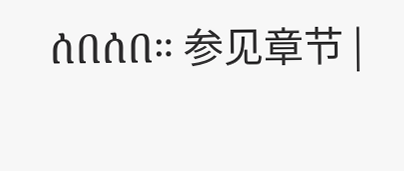ሰበሰበ። 参见章节 |